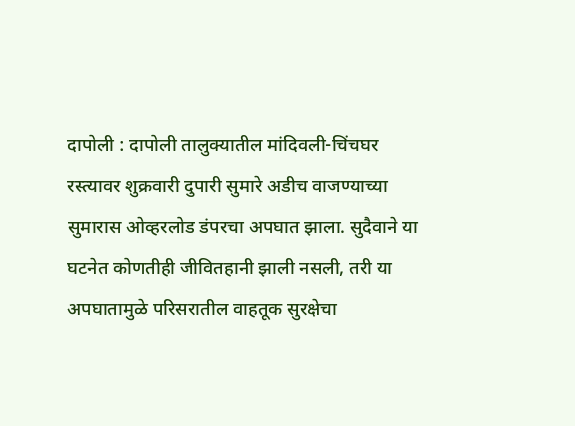दापोली : दापोली तालुक्यातील मांदिवली-चिंचघर रस्त्यावर शुक्रवारी दुपारी सुमारे अडीच वाजण्याच्या सुमारास ओव्हरलोड डंपरचा अपघात झाला. सुदैवाने या घटनेत कोणतीही जीवितहानी झाली नसली, तरी या अपघातामुळे परिसरातील वाहतूक सुरक्षेचा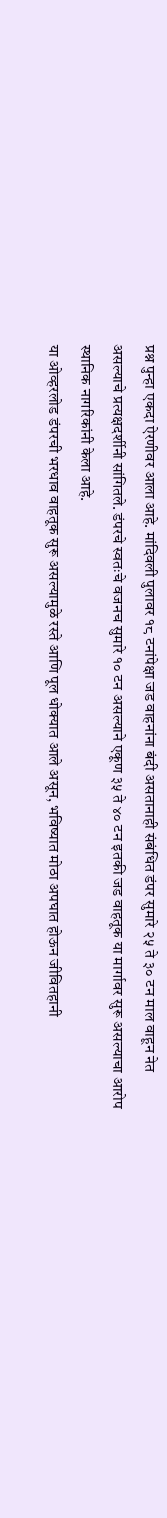प्रश्न पुन्हा एकदा ऐरणीवर आला आहे. मांदिवली पुलावर १८ टनांपेक्षा जड वाहनांना बंदी असतानाही संबंधित डंपर सुमारे २५ ते ३० टन माल वाहून नेत असल्याचे प्रत्यक्षदर्शीनी सांगितले. डंपरचे स्वतःचे वजनच सुमारे १० टन असल्याने एकूण ३५ ते ४० टन इतकी जड वाहतूक या मार्गावर सुरू असल्याचा आरोप स्थानिक नागरिकांनी केला आहे.
या ओव्हरलोड डंपरची भरधाव वाहतूक सुरू असल्यामुळे रस्ते आणि पूल धोक्यात आले असून, भविष्यात मोठा अपघात होऊन जीवितहानी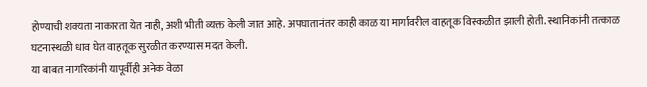होण्याची शक्यता नाकारता येत नाही, अशी भीती व्यक्त केली जात आहे. अपघातानंतर काही काळ या मार्गावरील वाहतूक विस्कळीत झाली होती. स्थानिकांनी तत्काळ घटनास्थळी धाव घेत वाहतूक सुरळीत करण्यास मदत केली.
या बाबत नागरिकांनी यापूर्वीही अनेक वेळा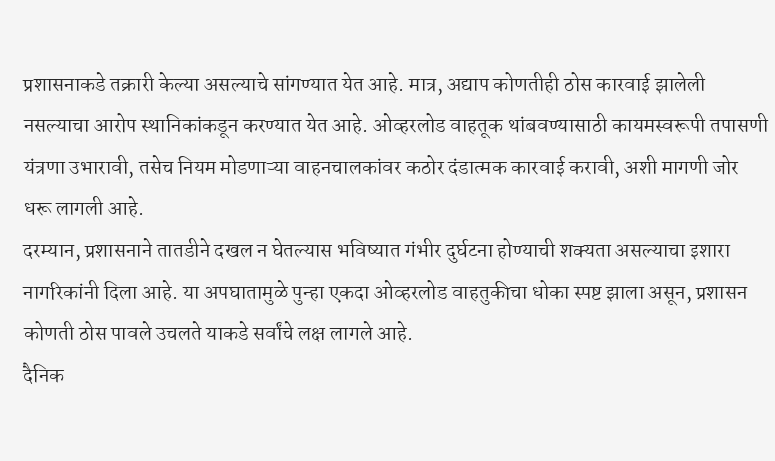प्रशासनाकडे तक्रारी केल्या असल्याचे सांगण्यात येत आहे. मात्र, अद्याप कोणतीही ठोस कारवाई झालेली नसल्याचा आरोप स्थानिकांकडून करण्यात येत आहे. ओव्हरलोड वाहतूक थांबवण्यासाठी कायमस्वरूपी तपासणी यंत्रणा उभारावी, तसेच नियम मोडणाऱ्या वाहनचालकांवर कठोर दंडात्मक कारवाई करावी, अशी मागणी जोर धरू लागली आहे.
दरम्यान, प्रशासनाने तातडीने दखल न घेतल्यास भविष्यात गंभीर दुर्घटना होण्याची शक्यता असल्याचा इशारा नागरिकांनी दिला आहे. या अपघातामुळे पुन्हा एकदा ओव्हरलोड वाहतुकीचा धोका स्पष्ट झाला असून, प्रशासन कोणती ठोस पावले उचलते याकडे सर्वांचे लक्ष लागले आहे.
दैनिक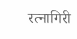रत्नागिरी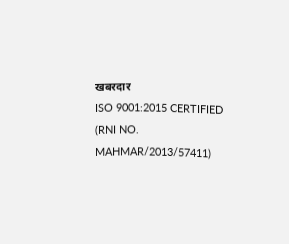खबरदार
ISO 9001:2015 CERTIFIED
(RNI NO. MAHMAR/2013/57411)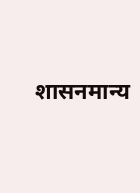शासनमान्य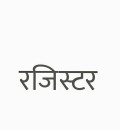रजिस्टर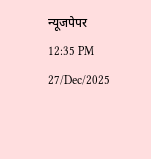न्यूजपेपर
12:35 PM 27/Dec/2025